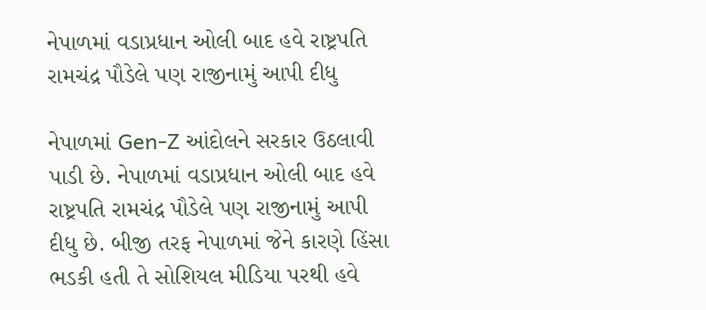નેપાળમાં વડાપ્રધાન ઓલી બાદ હવે રાષ્ટ્રપતિ રામચંદ્ર પૌડેલે પણ રાજીનામું આપી દીધુ

નેપાળમાં Gen-Z આંદોલને સરકાર ઉઠલાવી પાડી છે. નેપાળમાં વડાપ્રધાન ઓલી બાદ હવે રાષ્ટ્રપતિ રામચંદ્ર પૌડેલે પણ રાજીનામું આપી દીધુ છે. બીજી તરફ નેપાળમાં જેને કારણે હિંસા ભડકી હતી તે સોશિયલ મીડિયા પરથી હવે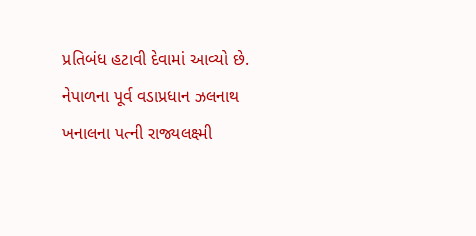પ્રતિબંધ હટાવી દેવામાં આવ્યો છે. નેપાળના પૂર્વ વડાપ્રધાન ઝલનાથ ખનાલના પત્ની રાજ્યલક્ષ્મી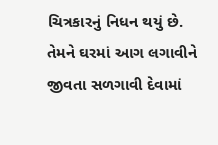ચિત્રકારનું નિધન થયું છે. તેમને ઘરમાં આગ લગાવીને જીવતા સળગાવી દેવામાં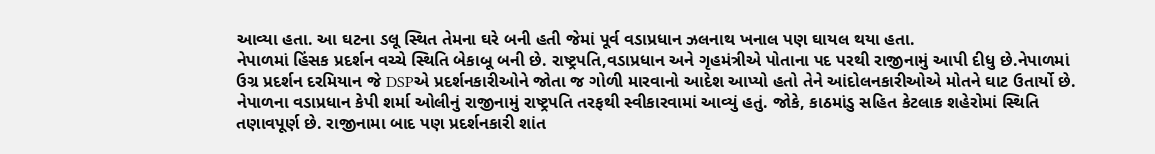આવ્યા હતા. આ ઘટના ડલૂ સ્થિત તેમના ઘરે બની હતી જેમાં પૂર્વ વડાપ્રધાન ઝલનાથ ખનાલ પણ ઘાયલ થયા હતા.
નેપાળમાં હિંસક પ્રદર્શન વચ્ચે સ્થિતિ બેકાબૂ બની છે. રાષ્ટ્રપતિ,વડાપ્રધાન અને ગૃહમંત્રીએ પોતાના પદ પરથી રાજીનામું આપી દીધુ છે.નેપાળમાં ઉગ્ર પ્રદર્શન દરમિયાન જે DSPએ પ્રદર્શનકારીઓને જોતા જ ગોળી મારવાનો આદેશ આપ્યો હતો તેને આંદોલનકારીઓએ મોતને ઘાટ ઉતાર્યો છે.
નેપાળના વડાપ્રધાન કેપી શર્મા ઓલીનું રાજીનામું રાષ્ટ્રપતિ તરફથી સ્વીકારવામાં આવ્યું હતું. જોકે, કાઠમાંડુ સહિત કેટલાક શહેરોમાં સ્થિતિ તણાવપૂર્ણ છે. રાજીનામા બાદ પણ પ્રદર્શનકારી શાંત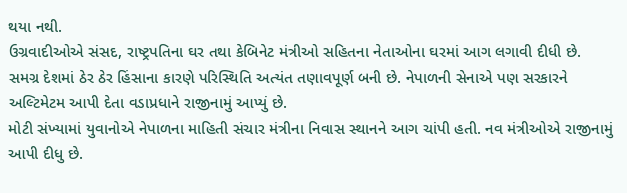થયા નથી.
ઉગ્રવાદીઓએ સંસદ, રાષ્ટ્રપતિના ઘર તથા કેબિનેટ મંત્રીઓ સહિતના નેતાઓના ઘરમાં આગ લગાવી દીધી છે. સમગ્ર દેશમાં ઠેર ઠેર હિંસાના કારણે પરિસ્થિતિ અત્યંત તણાવપૂર્ણ બની છે. નેપાળની સેનાએ પણ સરકારને અલ્ટિમેટમ આપી દેતા વડાપ્રધાને રાજીનામું આપ્યું છે.
મોટી સંખ્યામાં યુવાનોએ નેપાળના માહિતી સંચાર મંત્રીના નિવાસ સ્થાનને આગ ચાંપી હતી. નવ મંત્રીઓએ રાજીનામું આપી દીધુ છે.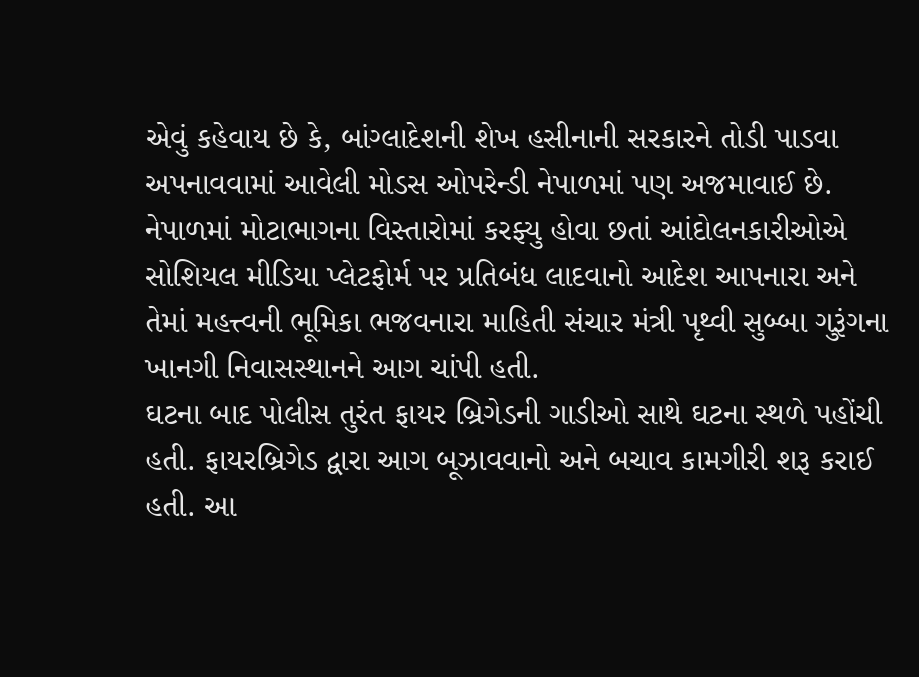એવું કહેવાય છે કે, બાંગ્લાદેશની શેખ હસીનાની સરકારને તોડી પાડવા અપનાવવામાં આવેલી મોડસ ઓપરેન્ડી નેપાળમાં પણ અજમાવાઈ છે. નેપાળમાં મોટાભાગના વિસ્તારોમાં કરફ્યુ હોવા છતાં આંદોલનકારીઓએ સોશિયલ મીડિયા પ્લેટફોર્મ પર પ્રતિબંધ લાદવાનો આદેશ આપનારા અને તેમાં મહત્ત્વની ભૂમિકા ભજવનારા માહિતી સંચાર મંત્રી પૃથ્વી સુબ્બા ગુરૂંગના ખાનગી નિવાસસ્થાનને આગ ચાંપી હતી.
ઘટના બાદ પોલીસ તુરંત ફાયર બ્રિગેડની ગાડીઓ સાથે ઘટના સ્થળે પહોંચી હતી. ફાયરબ્રિગેડ દ્વારા આગ બૂઝાવવાનો અને બચાવ કામગીરી શરૂ કરાઈ હતી. આ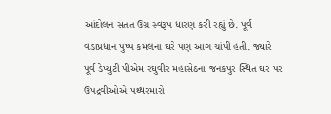આંદોલન સતત ઉગ્ર સ્વરૂપ ધારણ કરી રહ્યું છે. પૂર્વ વડાપ્રધાન પુષ્પ કમલના ઘરે પણ આગ ચાંપી હતી. જ્યારે પૂર્વ ડેપ્યુટી પીએમ રઘુવીર મહાસેઠના જનકપુર સ્થિત ઘર પર ઉપદ્રવીઓએ પથ્થરમારો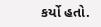કર્યો હતો.